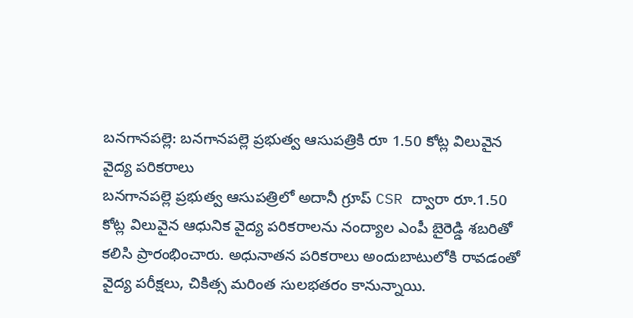బనగానపల్లె: బనగానపల్లె ప్రభుత్వ ఆసుపత్రికి రూ 1.50 కోట్ల విలువైన వైద్య పరికరాలు
బనగానపల్లె ప్రభుత్వ ఆసుపత్రిలో అదానీ గ్రూప్ CSR ద్వారా రూ.1.50 కోట్ల విలువైన ఆధునిక వైద్య పరికరాలను నంద్యాల ఎంపీ బైరెడ్డి శబరితో కలిసి ప్రారంభించారు. అధునాతన పరికరాలు అందుబాటులోకి రావడంతో వైద్య పరీక్షలు, చికిత్స మరింత సులభతరం కానున్నాయి.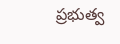ప్రభుత్వ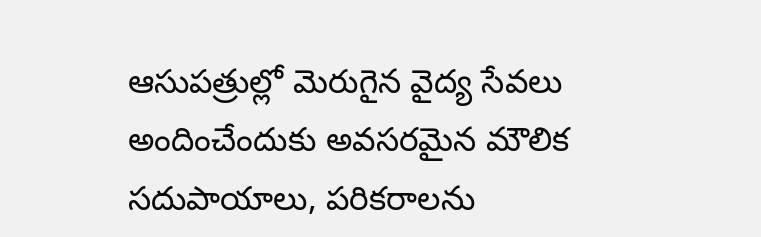ఆసుపత్రుల్లో మెరుగైన వైద్య సేవలు అందించేందుకు అవసరమైన మౌలిక సదుపాయాలు, పరికరాలను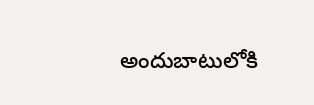అందుబాటులోకి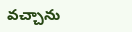వచ్చాను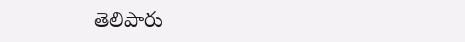తెలిపారు